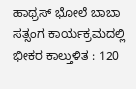ಹಾಥ್ರಸ್ ಭೋಲೆ ಬಾಬಾ ಸತ್ಸಂಗ ಕಾರ್ಯಕ್ರಮದಲ್ಲಿ ಭೀಕರ ಕಾಲ್ತುಳಿತ : 120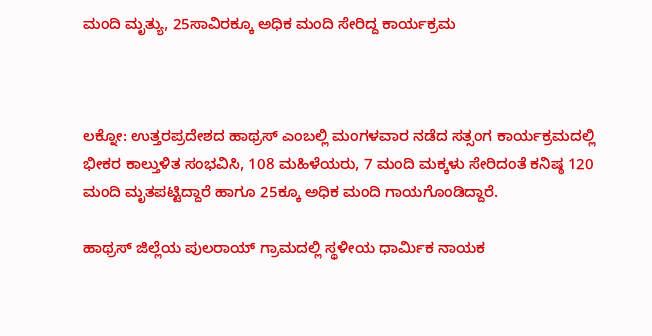ಮಂದಿ ಮೃತ್ಯು, 25ಸಾವಿರಕ್ಕೂ ಅಧಿಕ ಮಂದಿ ಸೇರಿದ್ದ ಕಾರ್ಯಕ್ರಮ



ಲಕ್ನೋ: ಉತ್ತರಪ್ರದೇಶದ ಹಾಥ್ರಸ್ ಎಂಬಲ್ಲಿ ಮಂಗಳವಾರ ನಡೆದ ಸತ್ಸಂಗ ಕಾರ್ಯಕ್ರಮದಲ್ಲಿ ಭೀಕರ ಕಾಲ್ತುಳಿತ ಸಂಭವಿಸಿ, 108 ಮಹಿಳೆಯರು, 7 ಮಂದಿ ಮಕ್ಕಳು ಸೇರಿದಂತೆ ಕನಿಷ್ಠ 120 ಮಂದಿ ಮೃತಪಟ್ಟಿದ್ದಾರೆ ಹಾಗೂ 25ಕ್ಕೂ ಅಧಿಕ ಮಂದಿ ಗಾಯಗೊಂಡಿದ್ದಾರೆ.

ಹಾಥ್ರಸ್ ಜಿಲ್ಲೆಯ ಪುಲರಾಯ್ ಗ್ರಾಮದಲ್ಲಿ ಸ್ಥಳೀಯ ಧಾರ್ಮಿಕ ನಾಯಕ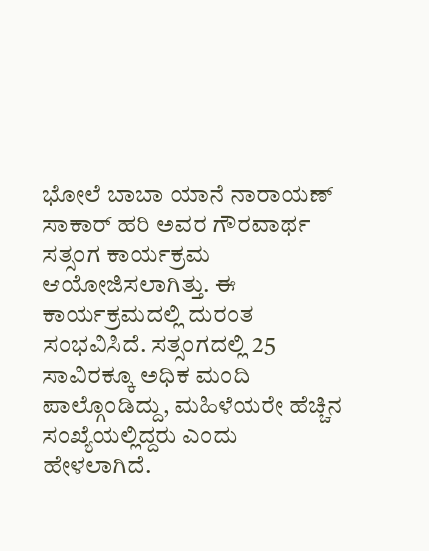ಭೋಲೆ ಬಾಬಾ ಯಾನೆ ನಾರಾಯಣ್ ಸಾಕಾರ್ ಹರಿ ಅವರ ಗೌರವಾರ್ಥ ಸತ್ಸಂಗ ಕಾರ್ಯಕ್ರಮ ಆಯೋಜಿಸಲಾಗಿತ್ತು. ಈ ಕಾರ್ಯಕ್ರಮದಲ್ಲಿ ದುರಂತ ಸಂಭವಿಸಿದೆ. ಸತ್ಸಂಗದಲ್ಲಿ 25 ಸಾವಿರಕ್ಕೂ ಅಧಿಕ ಮಂದಿ ಪಾಲ್ಗೊಂಡಿದ್ದು, ಮಹಿಳೆಯರೇ ಹೆಚ್ಚಿನ ಸಂಖ್ಯೆಯಲ್ಲಿದ್ದರು ಎಂದು ಹೇಳಲಾಗಿದೆ.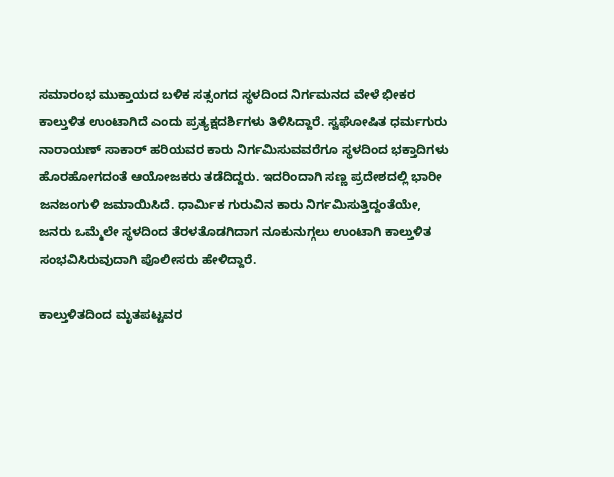ಸಮಾರಂಭ ಮುಕ್ತಾಯದ ಬಳಿಕ ಸತ್ಸಂಗದ ಸ್ಥಳದಿಂದ ನಿರ್ಗಮನದ ವೇಳೆ ಭೀಕರ ಕಾಲ್ತುಳಿತ ಉಂಟಾಗಿದೆ ಎಂದು ಪ್ರತ್ಯಕ್ಷದರ್ಶಿಗಳು ತಿಳಿಸಿದ್ದಾರೆ. ಸ್ವಘೋಷಿತ ಧರ್ಮಗುರು ನಾರಾಯಣ್ ಸಾಕಾರ್ ಹರಿಯವರ ಕಾರು ನಿರ್ಗಮಿಸುವವರೆಗೂ ಸ್ಥಳದಿಂದ ಭಕ್ತಾದಿಗಳು ಹೊರಹೋಗದಂತೆ ಆಯೋಜಕರು ತಡೆದಿದ್ದರು. ಇದರಿಂದಾಗಿ ಸಣ್ಣ ಪ್ರದೇಶದಲ್ಲಿ ಭಾರೀ ಜನಜಂಗುಳಿ ಜಮಾಯಿಸಿದೆ. ಧಾರ್ಮಿಕ ಗುರುವಿನ ಕಾರು ನಿರ್ಗಮಿಸುತ್ತಿದ್ದಂತೆಯೇ, ಜನರು ಒಮ್ಮೆಲೇ ಸ್ಥಳದಿಂದ ತೆರಳತೊಡಗಿದಾಗ ನೂಕುನುಗ್ಗಲು ಉಂಟಾಗಿ ಕಾಲ್ತುಳಿತ ಸಂಭವಿಸಿರುವುದಾಗಿ ಪೊಲೀಸರು ಹೇಳಿದ್ದಾರೆ.

ಕಾಲ್ತುಳಿತದಿಂದ ಮೃತಪಟ್ಟವರ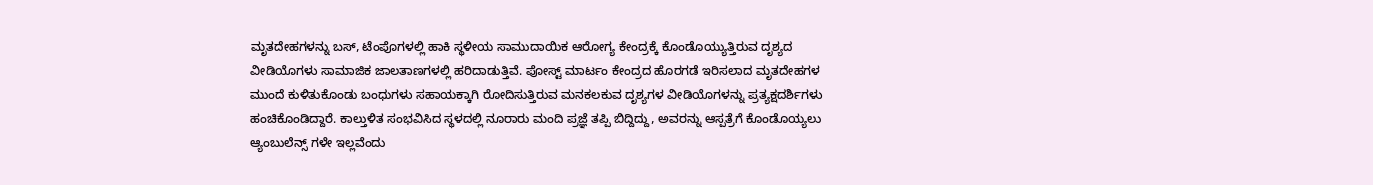ಮೃತದೇಹಗಳನ್ನು ಬಸ್, ಟೆಂಪೊಗಳಲ್ಲಿ ಹಾಕಿ ಸ್ಥಳೀಯ ಸಾಮುದಾಯಿಕ ಆರೋಗ್ಯ ಕೇಂದ್ರಕ್ಕೆ ಕೊಂಡೊಯ್ಯುತ್ತಿರುವ ದೃಶ್ಯದ ವೀಡಿಯೊಗಳು ಸಾಮಾಜಿಕ ಜಾಲತಾಣಗಳಲ್ಲಿ ಹರಿದಾಡುತ್ತಿವೆ. ಪೋಸ್ಟ್ ಮಾರ್ಟಂ ಕೇಂದ್ರದ ಹೊರಗಡೆ ಇರಿಸಲಾದ ಮೃತದೇಹಗಳ ಮುಂದೆ ಕುಳಿತುಕೊಂಡು ಬಂಧುಗಳು ಸಹಾಯಕ್ಕಾಗಿ ರೋದಿಸುತ್ತಿರುವ ಮನಕಲಕುವ ದೃಶ್ಯಗಳ ವೀಡಿಯೊಗಳನ್ನು ಪ್ರತ್ಯಕ್ಷದರ್ಶಿಗಳು ಹಂಚಿಕೊಂಡಿದ್ದಾರೆ. ಕಾಲ್ತುಳಿತ ಸಂಭವಿಸಿದ ಸ್ಥಳದಲ್ಲಿ ನೂರಾರು ಮಂದಿ ಪ್ರಜ್ಞೆ ತಪ್ಪಿ ಬಿದ್ದಿದ್ದು, ಅವರನ್ನು ಆಸ್ಪತ್ರೆಗೆ ಕೊಂಡೊಯ್ಯಲು ಆ್ಯಂಬುಲೆನ್ಸ್ ಗಳೇ ಇಲ್ಲವೆಂದು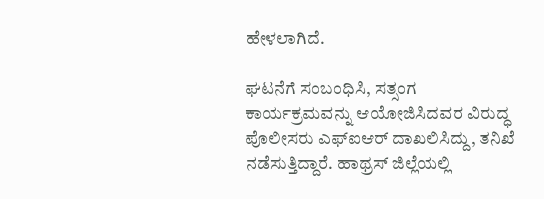ಹೇಳಲಾಗಿದೆ.

ಘಟನೆಗೆ ಸಂಬಂಧಿಸಿ, ಸತ್ಸಂಗ ಕಾರ್ಯಕ್ರಮವನ್ನು ಆಯೋಜಿಸಿದವರ ವಿರುದ್ಧ ಪೊಲೀಸರು ಎಫ್‌ಐಆ‌ರ್ ದಾಖಲಿಸಿದ್ದು, ತನಿಖೆ ನಡೆಸುತ್ತಿದ್ದಾರೆ. ಹಾಥ್ರಸ್ ಜಿಲ್ಲೆಯಲ್ಲಿ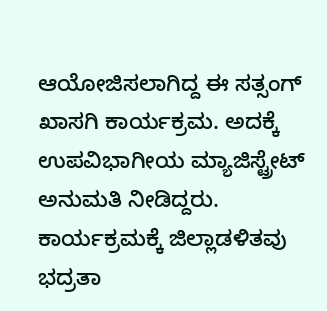ಆಯೋಜಿಸಲಾಗಿದ್ದ ಈ ಸತ್ಸಂಗ್ ಖಾಸಗಿ ಕಾರ್ಯಕ್ರಮ. ಅದಕ್ಕೆ ಉಪವಿಭಾಗೀಯ ಮ್ಯಾಜಿಸ್ಟ್ರೇಟ್ ಅನುಮತಿ ನೀಡಿದ್ದರು. ಕಾರ್ಯಕ್ರಮಕ್ಕೆ ಜಿಲ್ಲಾಡಳಿತವು ಭದ್ರತಾ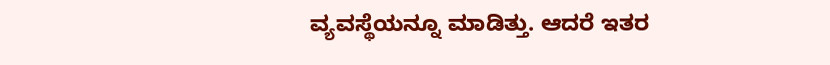ವ್ಯವಸ್ಥೆಯನ್ನೂ ಮಾಡಿತ್ತು‌. ಆದರೆ ಇತರ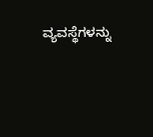ವ್ಯವಸ್ಥೆಗಳನ್ನು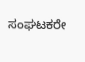ಸಂಘಟಕರೇ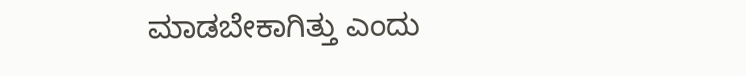ಮಾಡಬೇಕಾಗಿತ್ತು ಎಂದು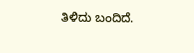ತಿಳಿದು ಬಂದಿದೆ.